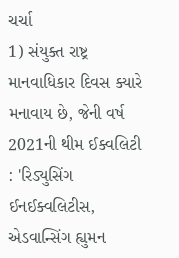ચર્ચા
1) સંયુક્ત રાષ્ટ્ર માનવાધિકાર દિવસ ક્યારે મનાવાય છે, જેની વર્ષ 2021ની થીમ ઈક્વલિટી : 'રિડ્યુસિંગ ઈનઈક્વલિટીસ, એડવાન્સિંગ હ્યુમન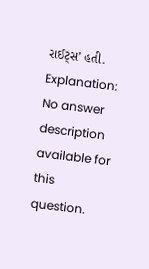રાઈટ્સ’ હતી.
Explanation:
No answer description available for this question.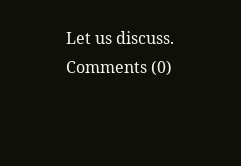Let us discuss.
Comments (0)